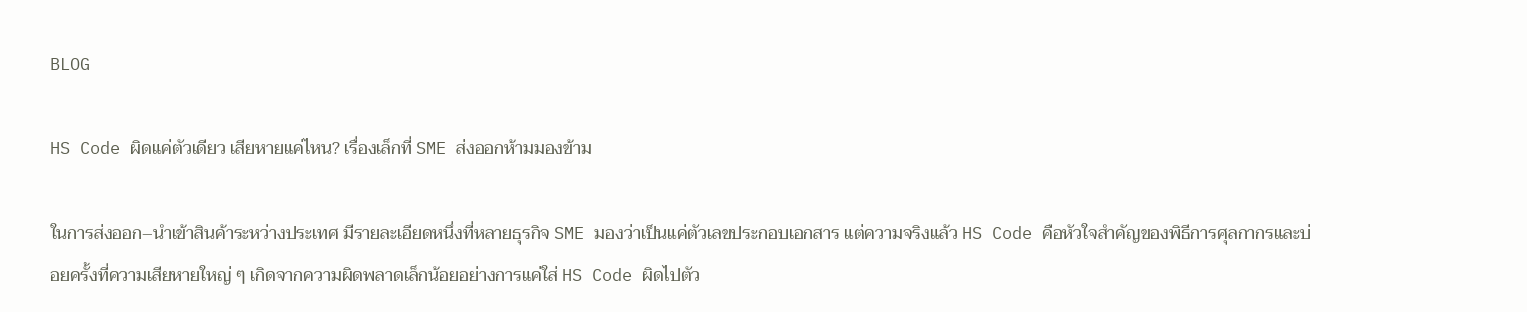BLOG

HS Code ผิดแค่ตัวเดียว เสียหายแค่ไหน? เรื่องเล็กที่ SME ส่งออกห้ามมองข้าม

ในการส่งออก–นำเข้าสินค้าระหว่างประเทศ มีรายละเอียดหนึ่งที่หลายธุรกิจ SME มองว่าเป็นแค่ตัวเลขประกอบเอกสาร แต่ความจริงแล้ว HS Code คือหัวใจสำคัญของพิธีการศุลกากรและบ่อยครั้งที่ความเสียหายใหญ่ ๆ เกิดจากความผิดพลาดเล็กน้อยอย่างการแค่ใส่ HS Code ผิดไปตัว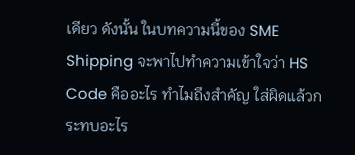เดียว ดังนั้น ในบทความนี้ของ SME Shipping จะพาไปทำความเข้าใจว่า HS Code คืออะไร ทำไมถึงสำคัญ ใส่ผิดแล้วกระทบอะไร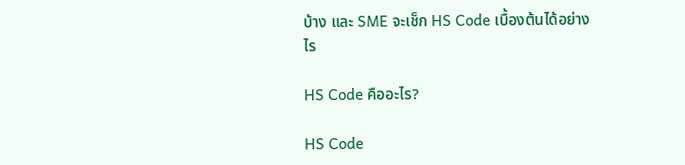บ้าง และ SME จะเช็ก HS Code เบื้องต้นได้อย่างไร

HS Code คืออะไร?

HS Code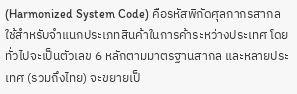(Harmonized System Code) คือรหัสพิกัดศุลกากรสากล ใช้สำหรับจำแนกประเภทสินค้าในการค้าระหว่างประเทศ โดยทั่วไปจะเป็นตัวเลข 6 หลักตามมาตรฐานสากล และหลายประเทศ (รวมถึงไทย) จะขยายเป็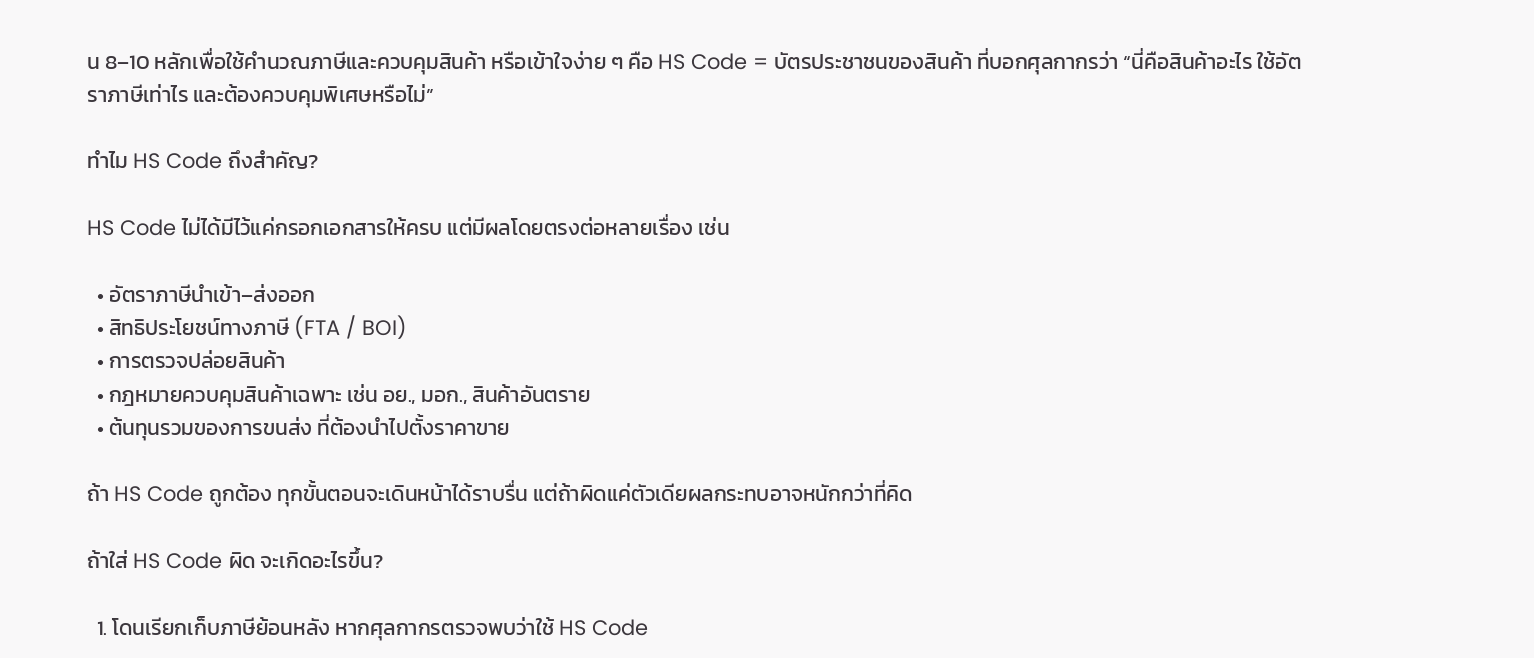น 8–10 หลักเพื่อใช้คำนวณภาษีและควบคุมสินค้า หรือเข้าใจง่าย ๆ คือ HS Code = บัตรประชาชนของสินค้า ที่บอกศุลกากรว่า “นี่คือสินค้าอะไร ใช้อัตราภาษีเท่าไร และต้องควบคุมพิเศษหรือไม่”

ทำไม HS Code ถึงสำคัญ?

HS Code ไม่ได้มีไว้แค่กรอกเอกสารให้ครบ แต่มีผลโดยตรงต่อหลายเรื่อง เช่น

  • อัตราภาษีนำเข้า–ส่งออก
  • สิทธิประโยชน์ทางภาษี (FTA / BOI)
  • การตรวจปล่อยสินค้า
  • กฎหมายควบคุมสินค้าเฉพาะ เช่น อย., มอก., สินค้าอันตราย
  • ต้นทุนรวมของการขนส่ง ที่ต้องนำไปตั้งราคาขาย

ถ้า HS Code ถูกต้อง ทุกขั้นตอนจะเดินหน้าได้ราบรื่น แต่ถ้าผิดแค่ตัวเดียผลกระทบอาจหนักกว่าที่คิด

ถ้าใส่ HS Code ผิด จะเกิดอะไรขึ้น?

  1. โดนเรียกเก็บภาษีย้อนหลัง หากศุลกากรตรวจพบว่าใช้ HS Code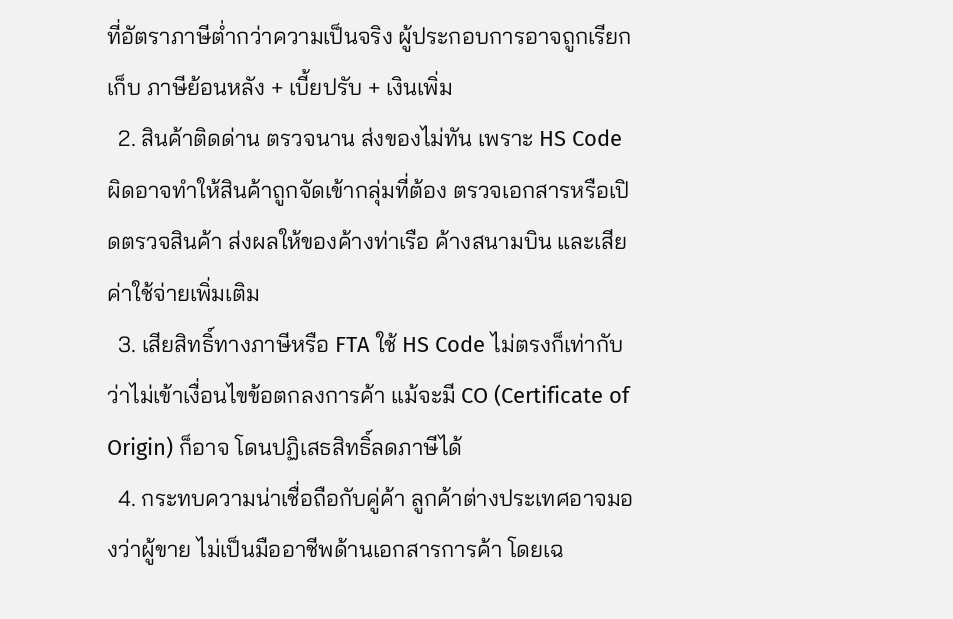ที่อัตราภาษีต่ำกว่าความเป็นจริง ผู้ประกอบการอาจถูกเรียกเก็บ ภาษีย้อนหลัง + เบี้ยปรับ + เงินเพิ่ม
  2. สินค้าติดด่าน ตรวจนาน ส่งของไม่ทัน เพราะ HS Code ผิดอาจทำให้สินค้าถูกจัดเข้ากลุ่มที่ต้อง ตรวจเอกสารหรือเปิดตรวจสินค้า ส่งผลให้ของค้างท่าเรือ ค้างสนามบิน และเสียค่าใช้จ่ายเพิ่มเติม
  3. เสียสิทธิ์ทางภาษีหรือ FTA ใช้ HS Code ไม่ตรงก็เท่ากับว่าไม่เข้าเงื่อนไขข้อตกลงการค้า แม้จะมี CO (Certificate of Origin) ก็อาจ โดนปฏิเสธสิทธิ์ลดภาษีได้
  4. กระทบความน่าเชื่อถือกับคู่ค้า ลูกค้าต่างประเทศอาจมองว่าผู้ขาย ไม่เป็นมืออาชีพด้านเอกสารการค้า โดยเฉ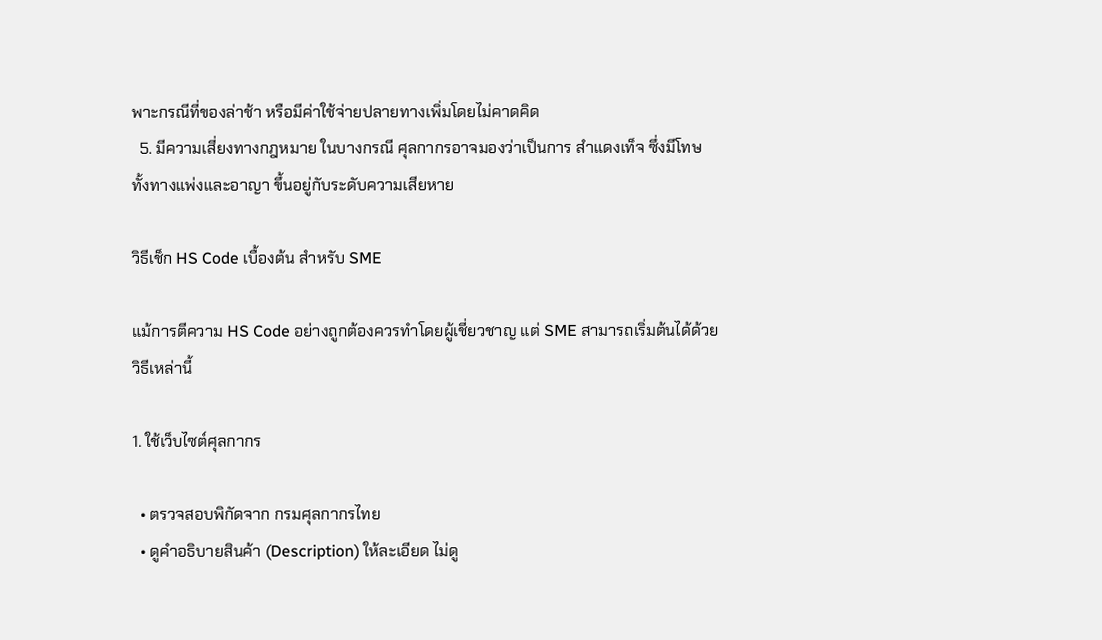พาะกรณีที่ของล่าช้า หรือมีค่าใช้จ่ายปลายทางเพิ่มโดยไม่คาดคิด
  5. มีความเสี่ยงทางกฎหมาย ในบางกรณี ศุลกากรอาจมองว่าเป็นการ สำแดงเท็จ ซึ่งมีโทษทั้งทางแพ่งและอาญา ขึ้นอยู่กับระดับความเสียหาย

วิธีเช็ก HS Code เบื้องต้น สำหรับ SME

แม้การตีความ HS Code อย่างถูกต้องควรทำโดยผู้เชี่ยวชาญ แต่ SME สามารถเริ่มต้นได้ด้วยวิธีเหล่านี้

1. ใช้เว็บไซต์ศุลกากร

  • ตรวจสอบพิกัดจาก กรมศุลกากรไทย
  • ดูคำอธิบายสินค้า (Description) ให้ละเอียด ไม่ดู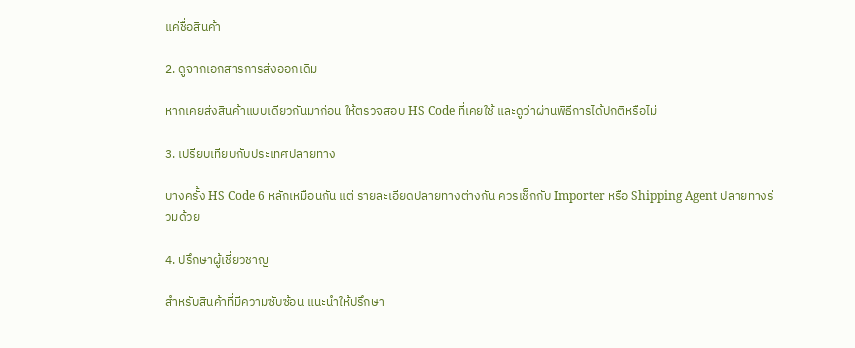แค่ชื่อสินค้า

2. ดูจากเอกสารการส่งออกเดิม

หากเคยส่งสินค้าแบบเดียวกันมาก่อน ให้ตรวจสอบ HS Code ที่เคยใช้ และดูว่าผ่านพิธีการได้ปกติหรือไม่

3. เปรียบเทียบกับประเทศปลายทาง

บางครั้ง HS Code 6 หลักเหมือนกัน แต่ รายละเอียดปลายทางต่างกัน ควรเช็กกับ Importer หรือ Shipping Agent ปลายทางร่วมด้วย

4. ปรึกษาผู้เชี่ยวชาญ

สำหรับสินค้าที่มีความซับซ้อน แนะนำให้ปรึกษา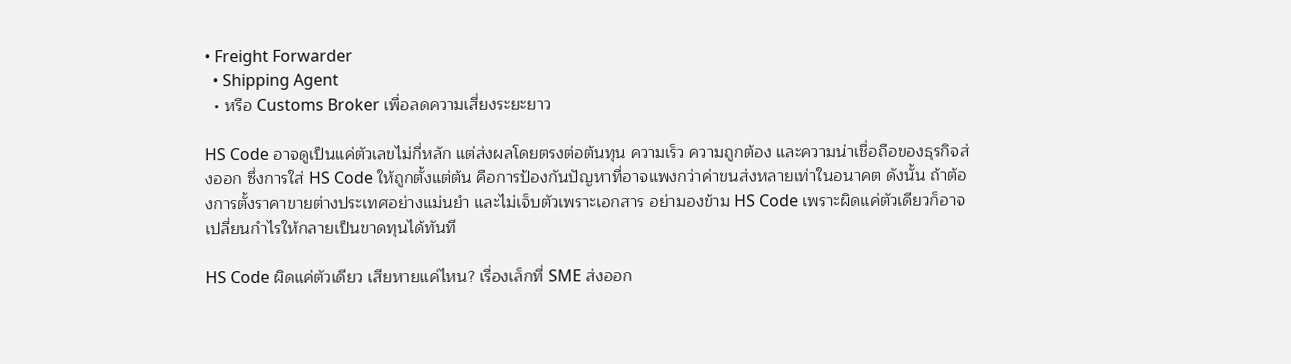• Freight Forwarder
  • Shipping Agent
  • หรือ Customs Broker เพื่อลดความเสี่ยงระยะยาว

HS Code อาจดูเป็นแค่ตัวเลขไม่กี่หลัก แต่ส่งผลโดยตรงต่อต้นทุน ความเร็ว ความถูกต้อง และความน่าเชื่อถือของธุรกิจส่งออก ซึ่งการใส่ HS Code ให้ถูกตั้งแต่ต้น คือการป้องกันปัญหาที่อาจแพงกว่าค่าขนส่งหลายเท่าในอนาคต ดังนั้น ถ้าต้องการตั้งราคาขายต่างประเทศอย่างแม่นยำ และไม่เจ็บตัวเพราะเอกสาร อย่ามองข้าม HS Code เพราะผิดแค่ตัวเดียวก็อาจเปลี่ยนกำไรให้กลายเป็นขาดทุนได้ทันที

HS Code ผิดแค่ตัวเดียว เสียหายแค่ไหน? เรื่องเล็กที่ SME ส่งออก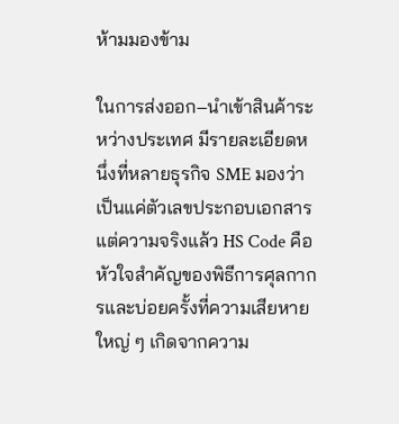ห้ามมองข้าม

ในการส่งออก–นำเข้าสินค้าระหว่างประเทศ มีรายละเอียดหนึ่งที่หลายธุรกิจ SME มองว่าเป็นแค่ตัวเลขประกอบเอกสาร แต่ความจริงแล้ว HS Code คือหัวใจสำคัญของพิธีการศุลกากรและบ่อยครั้งที่ความเสียหายใหญ่ ๆ เกิดจากความ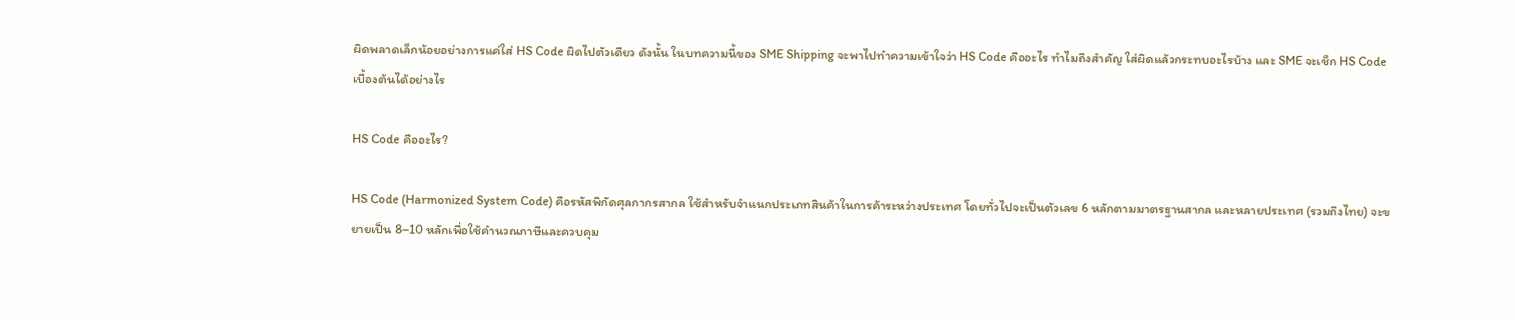ผิดพลาดเล็กน้อยอย่างการแค่ใส่ HS Code ผิดไปตัวเดียว ดังนั้น ในบทความนี้ของ SME Shipping จะพาไปทำความเข้าใจว่า HS Code คืออะไร ทำไมถึงสำคัญ ใส่ผิดแล้วกระทบอะไรบ้าง และ SME จะเช็ก HS Code เบื้องต้นได้อย่างไร

HS Code คืออะไร?

HS Code (Harmonized System Code) คือรหัสพิกัดศุลกากรสากล ใช้สำหรับจำแนกประเภทสินค้าในการค้าระหว่างประเทศ โดยทั่วไปจะเป็นตัวเลข 6 หลักตามมาตรฐานสากล และหลายประเทศ (รวมถึงไทย) จะขยายเป็น 8–10 หลักเพื่อใช้คำนวณภาษีและควบคุม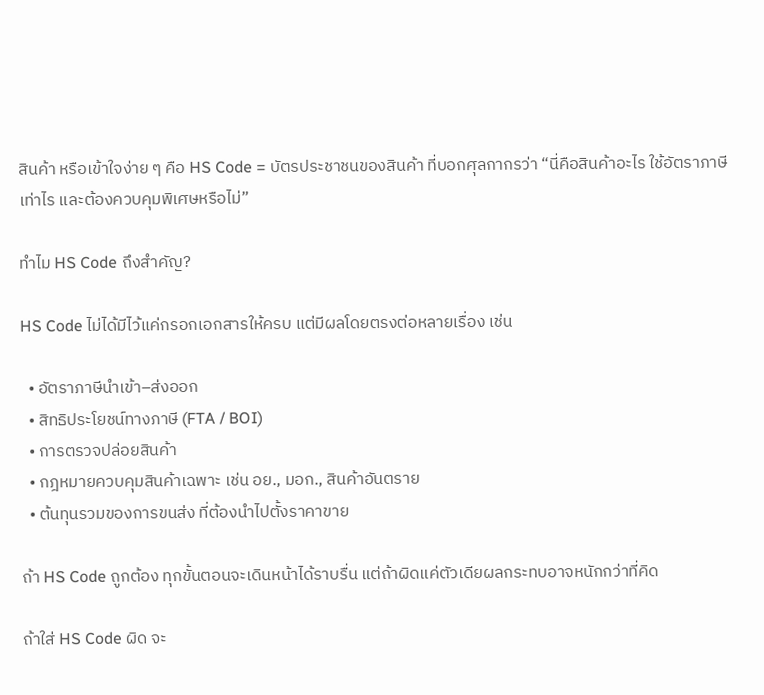สินค้า หรือเข้าใจง่าย ๆ คือ HS Code = บัตรประชาชนของสินค้า ที่บอกศุลกากรว่า “นี่คือสินค้าอะไร ใช้อัตราภาษีเท่าไร และต้องควบคุมพิเศษหรือไม่”

ทำไม HS Code ถึงสำคัญ?

HS Code ไม่ได้มีไว้แค่กรอกเอกสารให้ครบ แต่มีผลโดยตรงต่อหลายเรื่อง เช่น

  • อัตราภาษีนำเข้า–ส่งออก
  • สิทธิประโยชน์ทางภาษี (FTA / BOI)
  • การตรวจปล่อยสินค้า
  • กฎหมายควบคุมสินค้าเฉพาะ เช่น อย., มอก., สินค้าอันตราย
  • ต้นทุนรวมของการขนส่ง ที่ต้องนำไปตั้งราคาขาย

ถ้า HS Code ถูกต้อง ทุกขั้นตอนจะเดินหน้าได้ราบรื่น แต่ถ้าผิดแค่ตัวเดียผลกระทบอาจหนักกว่าที่คิด

ถ้าใส่ HS Code ผิด จะ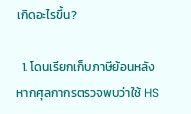เกิดอะไรขึ้น?

  1. โดนเรียกเก็บภาษีย้อนหลัง หากศุลกากรตรวจพบว่าใช้ HS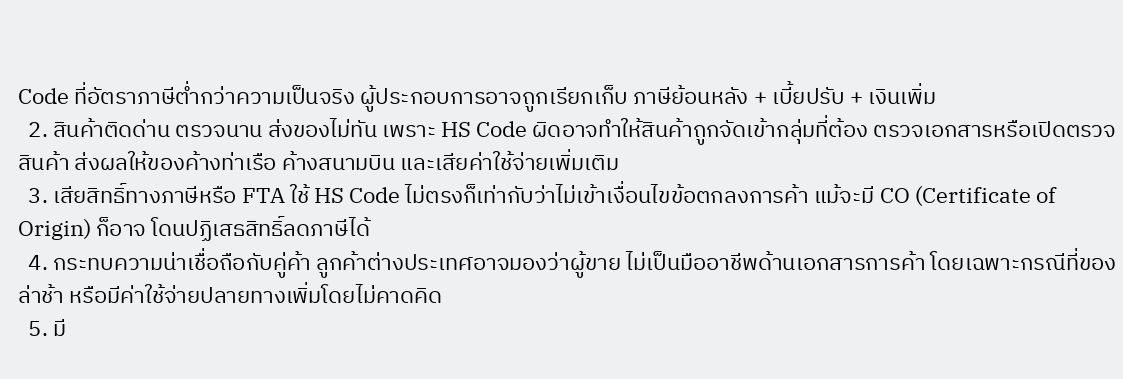Code ที่อัตราภาษีต่ำกว่าความเป็นจริง ผู้ประกอบการอาจถูกเรียกเก็บ ภาษีย้อนหลัง + เบี้ยปรับ + เงินเพิ่ม
  2. สินค้าติดด่าน ตรวจนาน ส่งของไม่ทัน เพราะ HS Code ผิดอาจทำให้สินค้าถูกจัดเข้ากลุ่มที่ต้อง ตรวจเอกสารหรือเปิดตรวจสินค้า ส่งผลให้ของค้างท่าเรือ ค้างสนามบิน และเสียค่าใช้จ่ายเพิ่มเติม
  3. เสียสิทธิ์ทางภาษีหรือ FTA ใช้ HS Code ไม่ตรงก็เท่ากับว่าไม่เข้าเงื่อนไขข้อตกลงการค้า แม้จะมี CO (Certificate of Origin) ก็อาจ โดนปฏิเสธสิทธิ์ลดภาษีได้
  4. กระทบความน่าเชื่อถือกับคู่ค้า ลูกค้าต่างประเทศอาจมองว่าผู้ขาย ไม่เป็นมืออาชีพด้านเอกสารการค้า โดยเฉพาะกรณีที่ของล่าช้า หรือมีค่าใช้จ่ายปลายทางเพิ่มโดยไม่คาดคิด
  5. มี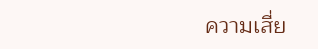ความเสี่ย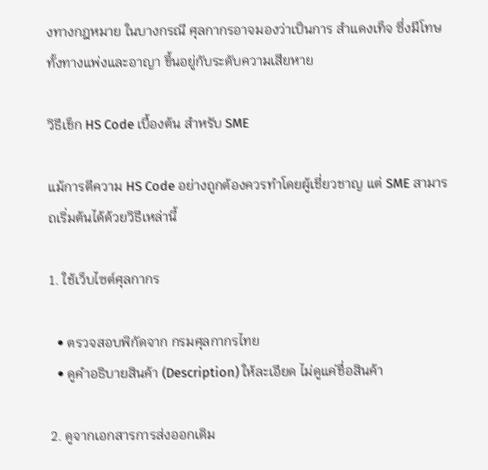งทางกฎหมาย ในบางกรณี ศุลกากรอาจมองว่าเป็นการ สำแดงเท็จ ซึ่งมีโทษทั้งทางแพ่งและอาญา ขึ้นอยู่กับระดับความเสียหาย

วิธีเช็ก HS Code เบื้องต้น สำหรับ SME

แม้การตีความ HS Code อย่างถูกต้องควรทำโดยผู้เชี่ยวชาญ แต่ SME สามารถเริ่มต้นได้ด้วยวิธีเหล่านี้

1. ใช้เว็บไซต์ศุลกากร

  • ตรวจสอบพิกัดจาก กรมศุลกากรไทย
  • ดูคำอธิบายสินค้า (Description) ให้ละเอียด ไม่ดูแค่ชื่อสินค้า

2. ดูจากเอกสารการส่งออกเดิม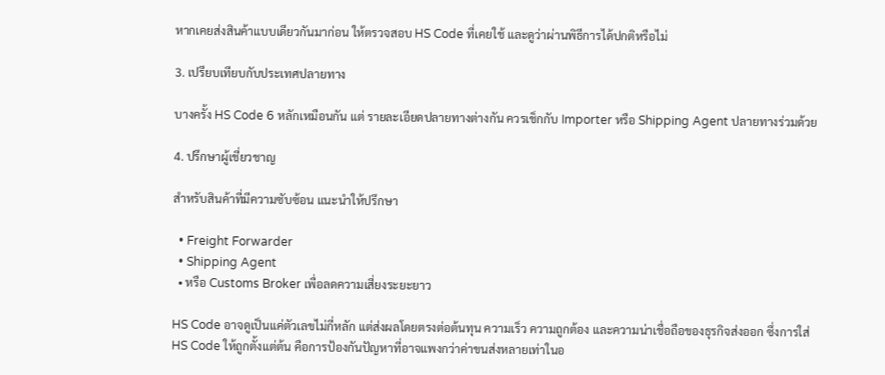หากเคยส่งสินค้าแบบเดียวกันมาก่อน ให้ตรวจสอบ HS Code ที่เคยใช้ และดูว่าผ่านพิธีการได้ปกติหรือไม่

3. เปรียบเทียบกับประเทศปลายทาง

บางครั้ง HS Code 6 หลักเหมือนกัน แต่ รายละเอียดปลายทางต่างกัน ควรเช็กกับ Importer หรือ Shipping Agent ปลายทางร่วมด้วย

4. ปรึกษาผู้เชี่ยวชาญ

สำหรับสินค้าที่มีความซับซ้อน แนะนำให้ปรึกษา

  • Freight Forwarder
  • Shipping Agent
  • หรือ Customs Broker เพื่อลดความเสี่ยงระยะยาว

HS Code อาจดูเป็นแค่ตัวเลขไม่กี่หลัก แต่ส่งผลโดยตรงต่อต้นทุน ความเร็ว ความถูกต้อง และความน่าเชื่อถือของธุรกิจส่งออก ซึ่งการใส่ HS Code ให้ถูกตั้งแต่ต้น คือการป้องกันปัญหาที่อาจแพงกว่าค่าขนส่งหลายเท่าในอ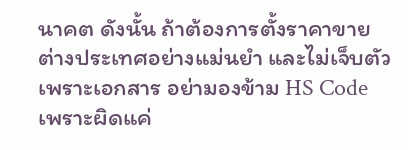นาคต ดังนั้น ถ้าต้องการตั้งราคาขายต่างประเทศอย่างแม่นยำ และไม่เจ็บตัวเพราะเอกสาร อย่ามองข้าม HS Code เพราะผิดแค่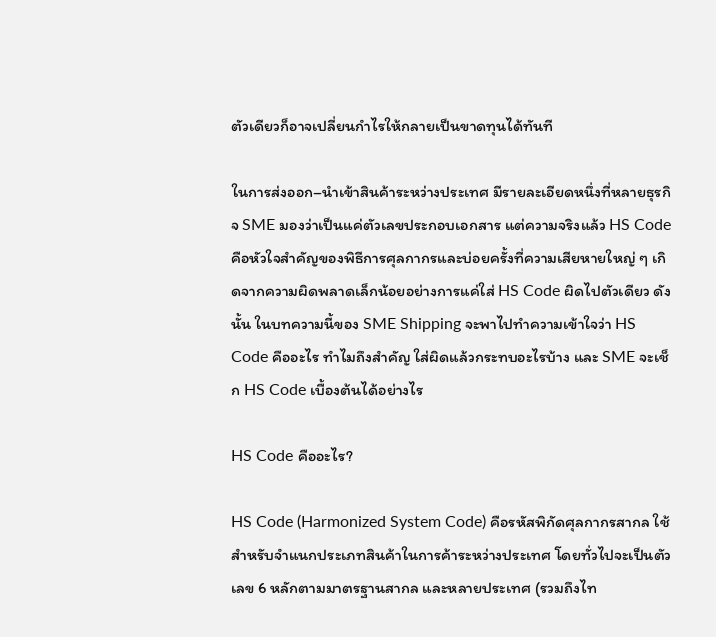ตัวเดียวก็อาจเปลี่ยนกำไรให้กลายเป็นขาดทุนได้ทันที

ในการส่งออก–นำเข้าสินค้าระหว่างประเทศ มีรายละเอียดหนึ่งที่หลายธุรกิจ SME มองว่าเป็นแค่ตัวเลขประกอบเอกสาร แต่ความจริงแล้ว HS Code คือหัวใจสำคัญของพิธีการศุลกากรและบ่อยครั้งที่ความเสียหายใหญ่ ๆ เกิดจากความผิดพลาดเล็กน้อยอย่างการแค่ใส่ HS Code ผิดไปตัวเดียว ดังนั้น ในบทความนี้ของ SME Shipping จะพาไปทำความเข้าใจว่า HS Code คืออะไร ทำไมถึงสำคัญ ใส่ผิดแล้วกระทบอะไรบ้าง และ SME จะเช็ก HS Code เบื้องต้นได้อย่างไร

HS Code คืออะไร?

HS Code (Harmonized System Code) คือรหัสพิกัดศุลกากรสากล ใช้สำหรับจำแนกประเภทสินค้าในการค้าระหว่างประเทศ โดยทั่วไปจะเป็นตัวเลข 6 หลักตามมาตรฐานสากล และหลายประเทศ (รวมถึงไท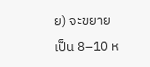ย) จะขยายเป็น 8–10 ห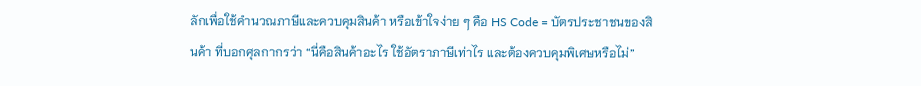ลักเพื่อใช้คำนวณภาษีและควบคุมสินค้า หรือเข้าใจง่าย ๆ คือ HS Code = บัตรประชาชนของสินค้า ที่บอกศุลกากรว่า “นี่คือสินค้าอะไร ใช้อัตราภาษีเท่าไร และต้องควบคุมพิเศษหรือไม่”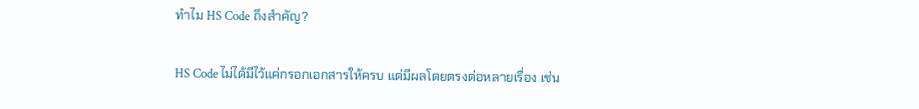ทำไม HS Code ถึงสำคัญ?

HS Code ไม่ได้มีไว้แค่กรอกเอกสารให้ครบ แต่มีผลโดยตรงต่อหลายเรื่อง เช่น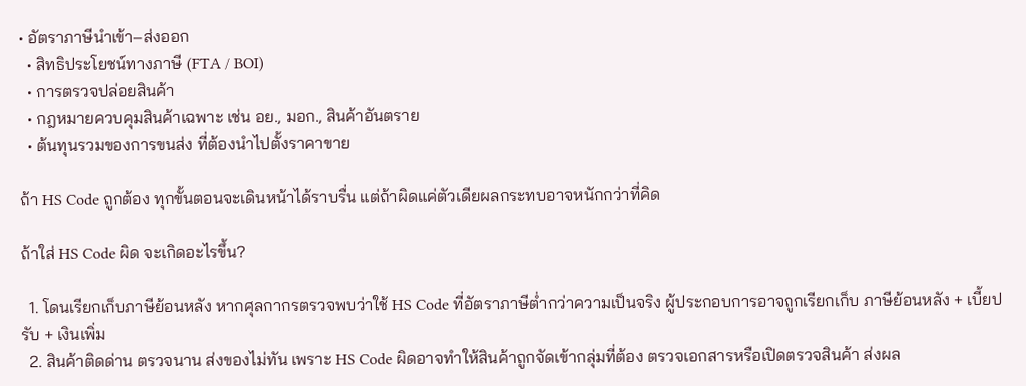• อัตราภาษีนำเข้า–ส่งออก
  • สิทธิประโยชน์ทางภาษี (FTA / BOI)
  • การตรวจปล่อยสินค้า
  • กฎหมายควบคุมสินค้าเฉพาะ เช่น อย., มอก., สินค้าอันตราย
  • ต้นทุนรวมของการขนส่ง ที่ต้องนำไปตั้งราคาขาย

ถ้า HS Code ถูกต้อง ทุกขั้นตอนจะเดินหน้าได้ราบรื่น แต่ถ้าผิดแค่ตัวเดียผลกระทบอาจหนักกว่าที่คิด

ถ้าใส่ HS Code ผิด จะเกิดอะไรขึ้น?

  1. โดนเรียกเก็บภาษีย้อนหลัง หากศุลกากรตรวจพบว่าใช้ HS Code ที่อัตราภาษีต่ำกว่าความเป็นจริง ผู้ประกอบการอาจถูกเรียกเก็บ ภาษีย้อนหลัง + เบี้ยปรับ + เงินเพิ่ม
  2. สินค้าติดด่าน ตรวจนาน ส่งของไม่ทัน เพราะ HS Code ผิดอาจทำให้สินค้าถูกจัดเข้ากลุ่มที่ต้อง ตรวจเอกสารหรือเปิดตรวจสินค้า ส่งผล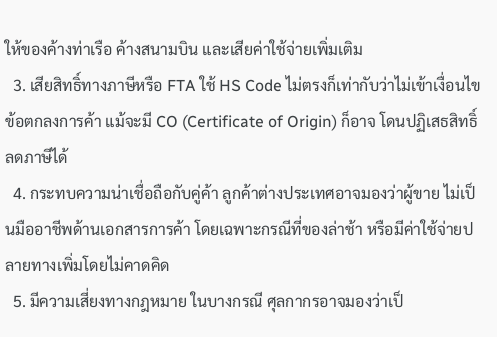ให้ของค้างท่าเรือ ค้างสนามบิน และเสียค่าใช้จ่ายเพิ่มเติม
  3. เสียสิทธิ์ทางภาษีหรือ FTA ใช้ HS Code ไม่ตรงก็เท่ากับว่าไม่เข้าเงื่อนไขข้อตกลงการค้า แม้จะมี CO (Certificate of Origin) ก็อาจ โดนปฏิเสธสิทธิ์ลดภาษีได้
  4. กระทบความน่าเชื่อถือกับคู่ค้า ลูกค้าต่างประเทศอาจมองว่าผู้ขาย ไม่เป็นมืออาชีพด้านเอกสารการค้า โดยเฉพาะกรณีที่ของล่าช้า หรือมีค่าใช้จ่ายปลายทางเพิ่มโดยไม่คาดคิด
  5. มีความเสี่ยงทางกฎหมาย ในบางกรณี ศุลกากรอาจมองว่าเป็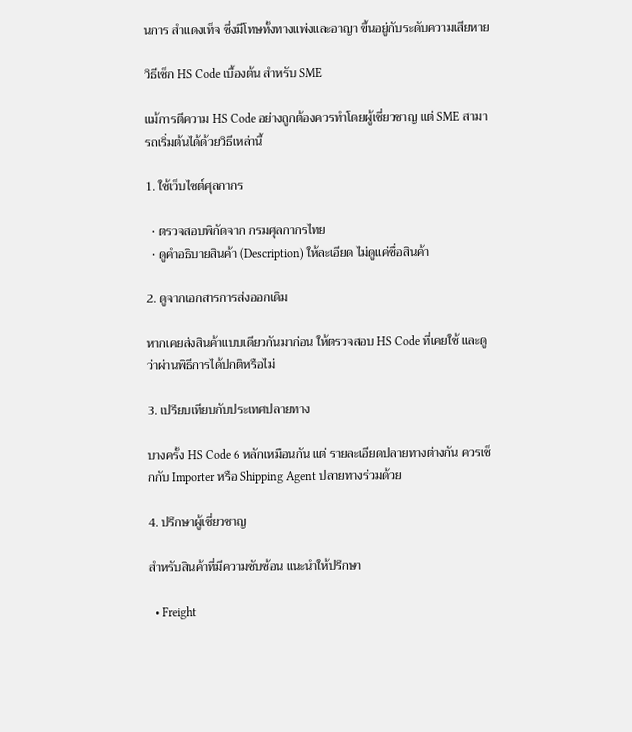นการ สำแดงเท็จ ซึ่งมีโทษทั้งทางแพ่งและอาญา ขึ้นอยู่กับระดับความเสียหาย

วิธีเช็ก HS Code เบื้องต้น สำหรับ SME

แม้การตีความ HS Code อย่างถูกต้องควรทำโดยผู้เชี่ยวชาญ แต่ SME สามารถเริ่มต้นได้ด้วยวิธีเหล่านี้

1. ใช้เว็บไซต์ศุลกากร

  • ตรวจสอบพิกัดจาก กรมศุลกากรไทย
  • ดูคำอธิบายสินค้า (Description) ให้ละเอียด ไม่ดูแค่ชื่อสินค้า

2. ดูจากเอกสารการส่งออกเดิม

หากเคยส่งสินค้าแบบเดียวกันมาก่อน ให้ตรวจสอบ HS Code ที่เคยใช้ และดูว่าผ่านพิธีการได้ปกติหรือไม่

3. เปรียบเทียบกับประเทศปลายทาง

บางครั้ง HS Code 6 หลักเหมือนกัน แต่ รายละเอียดปลายทางต่างกัน ควรเช็กกับ Importer หรือ Shipping Agent ปลายทางร่วมด้วย

4. ปรึกษาผู้เชี่ยวชาญ

สำหรับสินค้าที่มีความซับซ้อน แนะนำให้ปรึกษา

  • Freight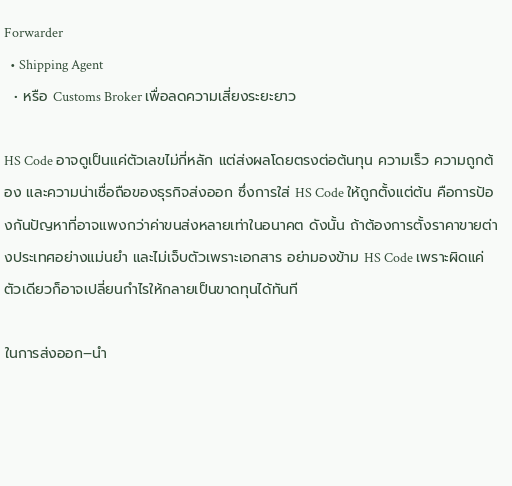Forwarder
  • Shipping Agent
  • หรือ Customs Broker เพื่อลดความเสี่ยงระยะยาว

HS Code อาจดูเป็นแค่ตัวเลขไม่กี่หลัก แต่ส่งผลโดยตรงต่อต้นทุน ความเร็ว ความถูกต้อง และความน่าเชื่อถือของธุรกิจส่งออก ซึ่งการใส่ HS Code ให้ถูกตั้งแต่ต้น คือการป้องกันปัญหาที่อาจแพงกว่าค่าขนส่งหลายเท่าในอนาคต ดังนั้น ถ้าต้องการตั้งราคาขายต่างประเทศอย่างแม่นยำ และไม่เจ็บตัวเพราะเอกสาร อย่ามองข้าม HS Code เพราะผิดแค่ตัวเดียวก็อาจเปลี่ยนกำไรให้กลายเป็นขาดทุนได้ทันที

ในการส่งออก–นำ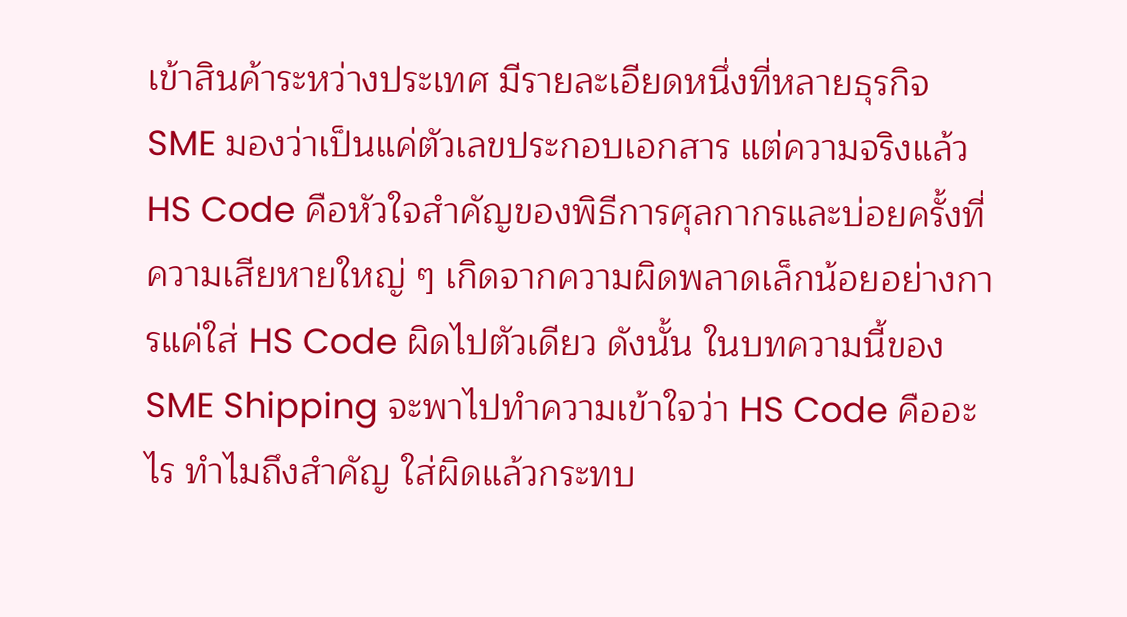เข้าสินค้าระหว่างประเทศ มีรายละเอียดหนึ่งที่หลายธุรกิจ SME มองว่าเป็นแค่ตัวเลขประกอบเอกสาร แต่ความจริงแล้ว HS Code คือหัวใจสำคัญของพิธีการศุลกากรและบ่อยครั้งที่ความเสียหายใหญ่ ๆ เกิดจากความผิดพลาดเล็กน้อยอย่างการแค่ใส่ HS Code ผิดไปตัวเดียว ดังนั้น ในบทความนี้ของ SME Shipping จะพาไปทำความเข้าใจว่า HS Code คืออะไร ทำไมถึงสำคัญ ใส่ผิดแล้วกระทบ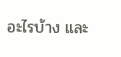อะไรบ้าง และ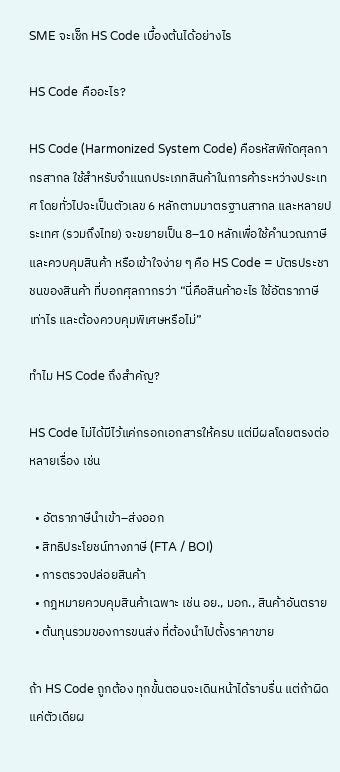SME จะเช็ก HS Code เบื้องต้นได้อย่างไร

HS Code คืออะไร?

HS Code (Harmonized System Code) คือรหัสพิกัดศุลกากรสากล ใช้สำหรับจำแนกประเภทสินค้าในการค้าระหว่างประเทศ โดยทั่วไปจะเป็นตัวเลข 6 หลักตามมาตรฐานสากล และหลายประเทศ (รวมถึงไทย) จะขยายเป็น 8–10 หลักเพื่อใช้คำนวณภาษีและควบคุมสินค้า หรือเข้าใจง่าย ๆ คือ HS Code = บัตรประชาชนของสินค้า ที่บอกศุลกากรว่า “นี่คือสินค้าอะไร ใช้อัตราภาษีเท่าไร และต้องควบคุมพิเศษหรือไม่”

ทำไม HS Code ถึงสำคัญ?

HS Code ไม่ได้มีไว้แค่กรอกเอกสารให้ครบ แต่มีผลโดยตรงต่อหลายเรื่อง เช่น

  • อัตราภาษีนำเข้า–ส่งออก
  • สิทธิประโยชน์ทางภาษี (FTA / BOI)
  • การตรวจปล่อยสินค้า
  • กฎหมายควบคุมสินค้าเฉพาะ เช่น อย., มอก., สินค้าอันตราย
  • ต้นทุนรวมของการขนส่ง ที่ต้องนำไปตั้งราคาขาย

ถ้า HS Code ถูกต้อง ทุกขั้นตอนจะเดินหน้าได้ราบรื่น แต่ถ้าผิดแค่ตัวเดียผ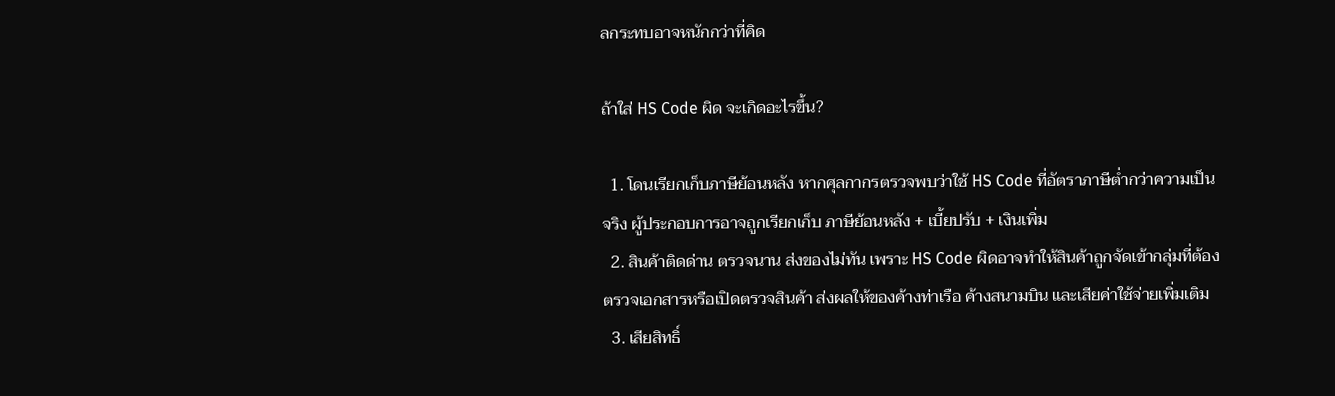ลกระทบอาจหนักกว่าที่คิด

ถ้าใส่ HS Code ผิด จะเกิดอะไรขึ้น?

  1. โดนเรียกเก็บภาษีย้อนหลัง หากศุลกากรตรวจพบว่าใช้ HS Code ที่อัตราภาษีต่ำกว่าความเป็นจริง ผู้ประกอบการอาจถูกเรียกเก็บ ภาษีย้อนหลัง + เบี้ยปรับ + เงินเพิ่ม
  2. สินค้าติดด่าน ตรวจนาน ส่งของไม่ทัน เพราะ HS Code ผิดอาจทำให้สินค้าถูกจัดเข้ากลุ่มที่ต้อง ตรวจเอกสารหรือเปิดตรวจสินค้า ส่งผลให้ของค้างท่าเรือ ค้างสนามบิน และเสียค่าใช้จ่ายเพิ่มเติม
  3. เสียสิทธิ์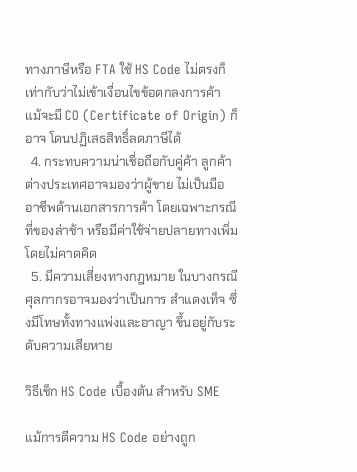ทางภาษีหรือ FTA ใช้ HS Code ไม่ตรงก็เท่ากับว่าไม่เข้าเงื่อนไขข้อตกลงการค้า แม้จะมี CO (Certificate of Origin) ก็อาจ โดนปฏิเสธสิทธิ์ลดภาษีได้
  4. กระทบความน่าเชื่อถือกับคู่ค้า ลูกค้าต่างประเทศอาจมองว่าผู้ขาย ไม่เป็นมืออาชีพด้านเอกสารการค้า โดยเฉพาะกรณีที่ของล่าช้า หรือมีค่าใช้จ่ายปลายทางเพิ่มโดยไม่คาดคิด
  5. มีความเสี่ยงทางกฎหมาย ในบางกรณี ศุลกากรอาจมองว่าเป็นการ สำแดงเท็จ ซึ่งมีโทษทั้งทางแพ่งและอาญา ขึ้นอยู่กับระดับความเสียหาย

วิธีเช็ก HS Code เบื้องต้น สำหรับ SME

แม้การตีความ HS Code อย่างถูก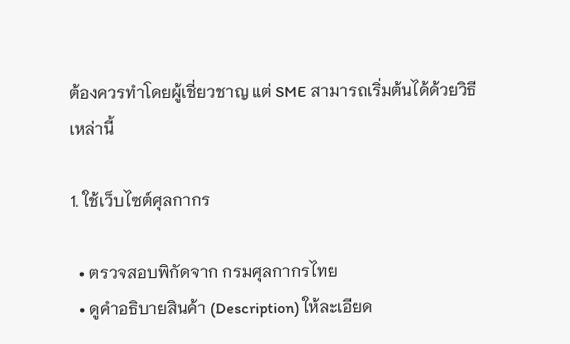ต้องควรทำโดยผู้เชี่ยวชาญ แต่ SME สามารถเริ่มต้นได้ด้วยวิธีเหล่านี้

1. ใช้เว็บไซต์ศุลกากร

  • ตรวจสอบพิกัดจาก กรมศุลกากรไทย
  • ดูคำอธิบายสินค้า (Description) ให้ละเอียด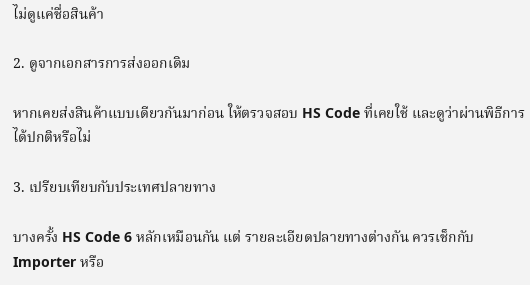ไม่ดูแค่ชื่อสินค้า

2. ดูจากเอกสารการส่งออกเดิม

หากเคยส่งสินค้าแบบเดียวกันมาก่อน ให้ตรวจสอบ HS Code ที่เคยใช้ และดูว่าผ่านพิธีการได้ปกติหรือไม่

3. เปรียบเทียบกับประเทศปลายทาง

บางครั้ง HS Code 6 หลักเหมือนกัน แต่ รายละเอียดปลายทางต่างกัน ควรเช็กกับ Importer หรือ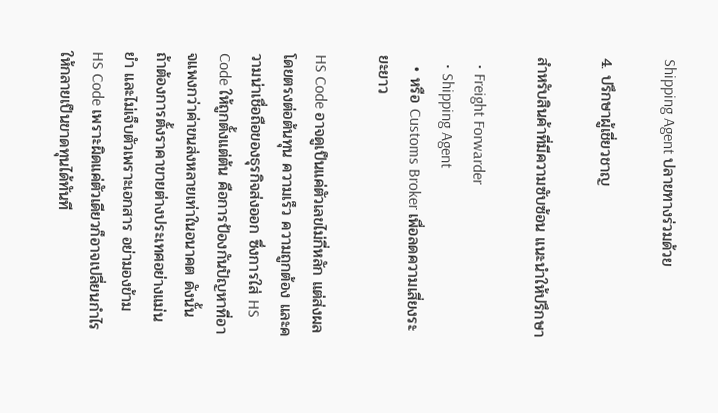Shipping Agent ปลายทางร่วมด้วย

4. ปรึกษาผู้เชี่ยวชาญ

สำหรับสินค้าที่มีความซับซ้อน แนะนำให้ปรึกษา

  • Freight Forwarder
  • Shipping Agent
  • หรือ Customs Broker เพื่อลดความเสี่ยงระยะยาว

HS Code อาจดูเป็นแค่ตัวเลขไม่กี่หลัก แต่ส่งผลโดยตรงต่อต้นทุน ความเร็ว ความถูกต้อง และความน่าเชื่อถือของธุรกิจส่งออก ซึ่งการใส่ HS Code ให้ถูกตั้งแต่ต้น คือการป้องกันปัญหาที่อาจแพงกว่าค่าขนส่งหลายเท่าในอนาคต ดังนั้น ถ้าต้องการตั้งราคาขายต่างประเทศอย่างแม่นยำ และไม่เจ็บตัวเพราะเอกสาร อย่ามองข้าม HS Code เพราะผิดแค่ตัวเดียวก็อาจเปลี่ยนกำไรให้กลายเป็นขาดทุนได้ทันที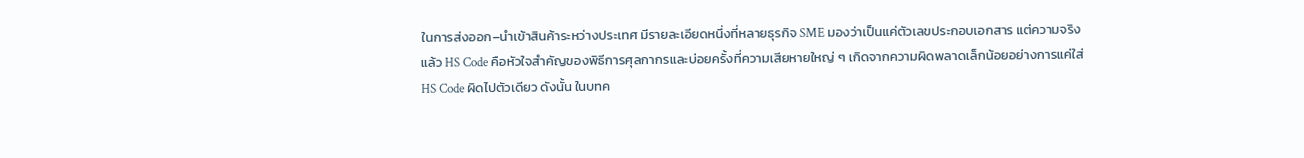ในการส่งออก–นำเข้าสินค้าระหว่างประเทศ มีรายละเอียดหนึ่งที่หลายธุรกิจ SME มองว่าเป็นแค่ตัวเลขประกอบเอกสาร แต่ความจริงแล้ว HS Code คือหัวใจสำคัญของพิธีการศุลกากรและบ่อยครั้งที่ความเสียหายใหญ่ ๆ เกิดจากความผิดพลาดเล็กน้อยอย่างการแค่ใส่ HS Code ผิดไปตัวเดียว ดังนั้น ในบทค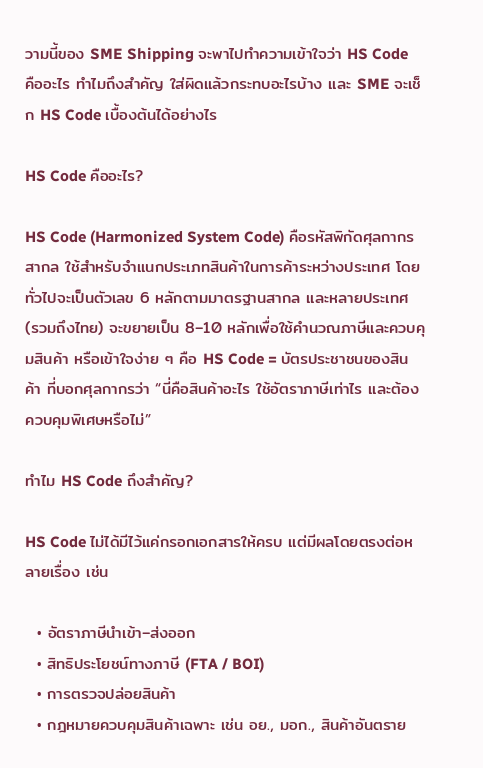วามนี้ของ SME Shipping จะพาไปทำความเข้าใจว่า HS Code คืออะไร ทำไมถึงสำคัญ ใส่ผิดแล้วกระทบอะไรบ้าง และ SME จะเช็ก HS Code เบื้องต้นได้อย่างไร

HS Code คืออะไร?

HS Code (Harmonized System Code) คือรหัสพิกัดศุลกากรสากล ใช้สำหรับจำแนกประเภทสินค้าในการค้าระหว่างประเทศ โดยทั่วไปจะเป็นตัวเลข 6 หลักตามมาตรฐานสากล และหลายประเทศ (รวมถึงไทย) จะขยายเป็น 8–10 หลักเพื่อใช้คำนวณภาษีและควบคุมสินค้า หรือเข้าใจง่าย ๆ คือ HS Code = บัตรประชาชนของสินค้า ที่บอกศุลกากรว่า “นี่คือสินค้าอะไร ใช้อัตราภาษีเท่าไร และต้องควบคุมพิเศษหรือไม่”

ทำไม HS Code ถึงสำคัญ?

HS Code ไม่ได้มีไว้แค่กรอกเอกสารให้ครบ แต่มีผลโดยตรงต่อหลายเรื่อง เช่น

  • อัตราภาษีนำเข้า–ส่งออก
  • สิทธิประโยชน์ทางภาษี (FTA / BOI)
  • การตรวจปล่อยสินค้า
  • กฎหมายควบคุมสินค้าเฉพาะ เช่น อย., มอก., สินค้าอันตราย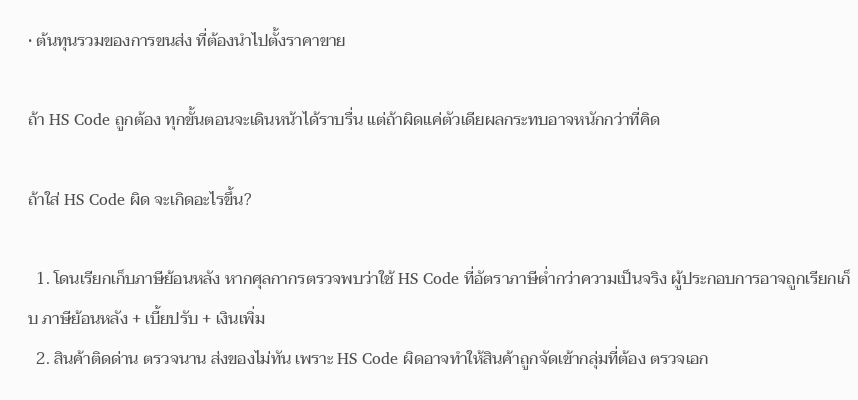• ต้นทุนรวมของการขนส่ง ที่ต้องนำไปตั้งราคาขาย

ถ้า HS Code ถูกต้อง ทุกขั้นตอนจะเดินหน้าได้ราบรื่น แต่ถ้าผิดแค่ตัวเดียผลกระทบอาจหนักกว่าที่คิด

ถ้าใส่ HS Code ผิด จะเกิดอะไรขึ้น?

  1. โดนเรียกเก็บภาษีย้อนหลัง หากศุลกากรตรวจพบว่าใช้ HS Code ที่อัตราภาษีต่ำกว่าความเป็นจริง ผู้ประกอบการอาจถูกเรียกเก็บ ภาษีย้อนหลัง + เบี้ยปรับ + เงินเพิ่ม
  2. สินค้าติดด่าน ตรวจนาน ส่งของไม่ทัน เพราะ HS Code ผิดอาจทำให้สินค้าถูกจัดเข้ากลุ่มที่ต้อง ตรวจเอก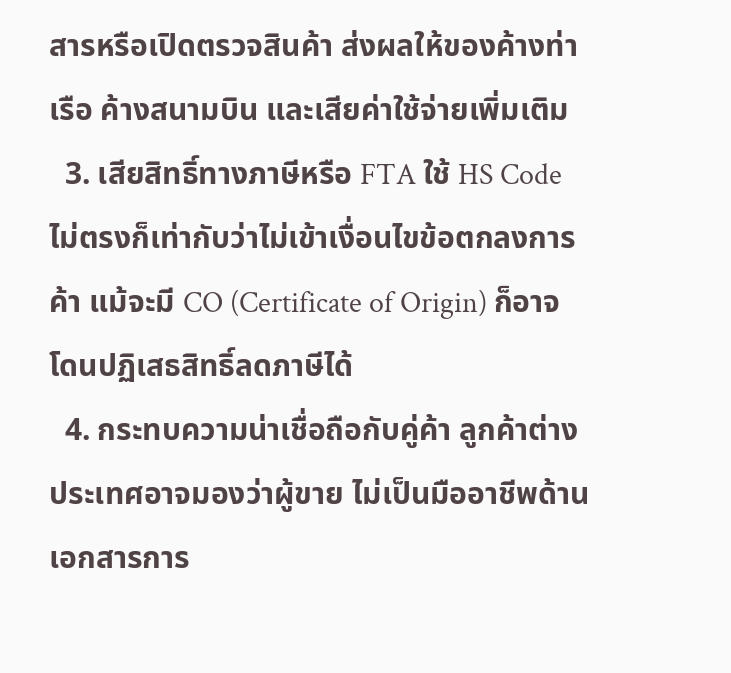สารหรือเปิดตรวจสินค้า ส่งผลให้ของค้างท่าเรือ ค้างสนามบิน และเสียค่าใช้จ่ายเพิ่มเติม
  3. เสียสิทธิ์ทางภาษีหรือ FTA ใช้ HS Code ไม่ตรงก็เท่ากับว่าไม่เข้าเงื่อนไขข้อตกลงการค้า แม้จะมี CO (Certificate of Origin) ก็อาจ โดนปฏิเสธสิทธิ์ลดภาษีได้
  4. กระทบความน่าเชื่อถือกับคู่ค้า ลูกค้าต่างประเทศอาจมองว่าผู้ขาย ไม่เป็นมืออาชีพด้านเอกสารการ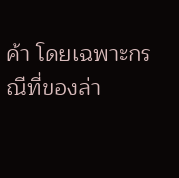ค้า โดยเฉพาะกรณีที่ของล่า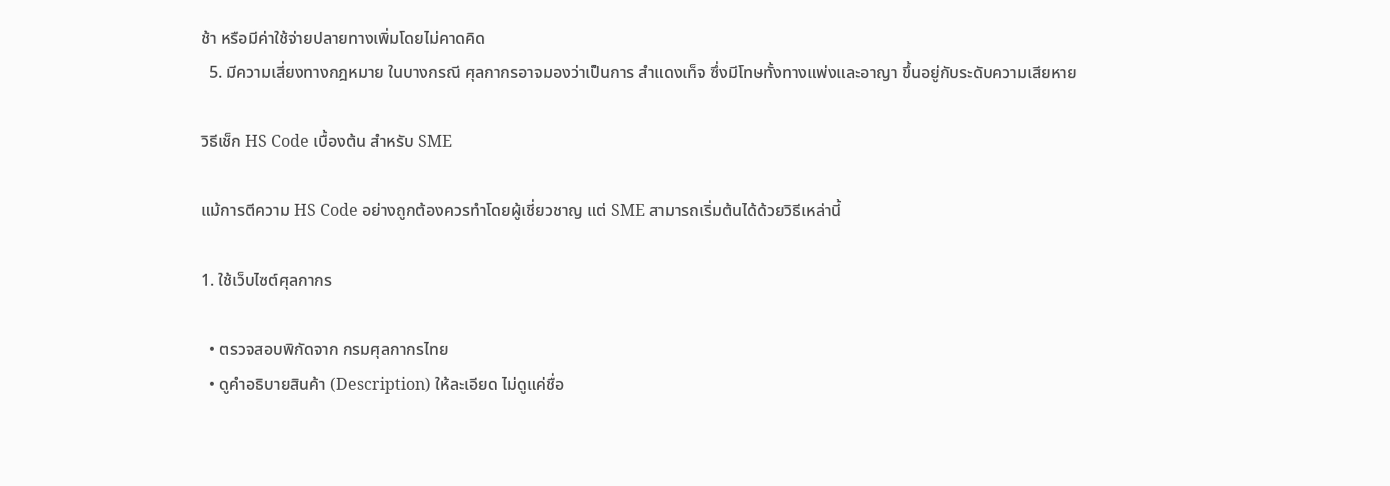ช้า หรือมีค่าใช้จ่ายปลายทางเพิ่มโดยไม่คาดคิด
  5. มีความเสี่ยงทางกฎหมาย ในบางกรณี ศุลกากรอาจมองว่าเป็นการ สำแดงเท็จ ซึ่งมีโทษทั้งทางแพ่งและอาญา ขึ้นอยู่กับระดับความเสียหาย

วิธีเช็ก HS Code เบื้องต้น สำหรับ SME

แม้การตีความ HS Code อย่างถูกต้องควรทำโดยผู้เชี่ยวชาญ แต่ SME สามารถเริ่มต้นได้ด้วยวิธีเหล่านี้

1. ใช้เว็บไซต์ศุลกากร

  • ตรวจสอบพิกัดจาก กรมศุลกากรไทย
  • ดูคำอธิบายสินค้า (Description) ให้ละเอียด ไม่ดูแค่ชื่อ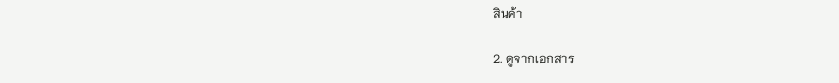สินค้า

2. ดูจากเอกสาร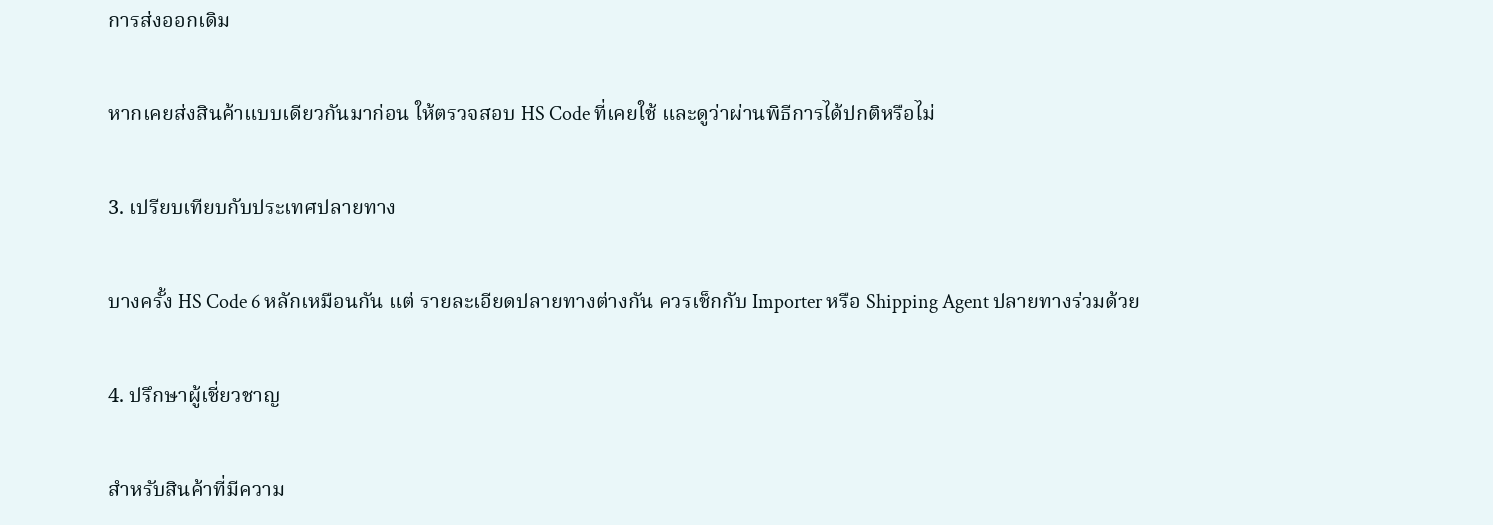การส่งออกเดิม

หากเคยส่งสินค้าแบบเดียวกันมาก่อน ให้ตรวจสอบ HS Code ที่เคยใช้ และดูว่าผ่านพิธีการได้ปกติหรือไม่

3. เปรียบเทียบกับประเทศปลายทาง

บางครั้ง HS Code 6 หลักเหมือนกัน แต่ รายละเอียดปลายทางต่างกัน ควรเช็กกับ Importer หรือ Shipping Agent ปลายทางร่วมด้วย

4. ปรึกษาผู้เชี่ยวชาญ

สำหรับสินค้าที่มีความ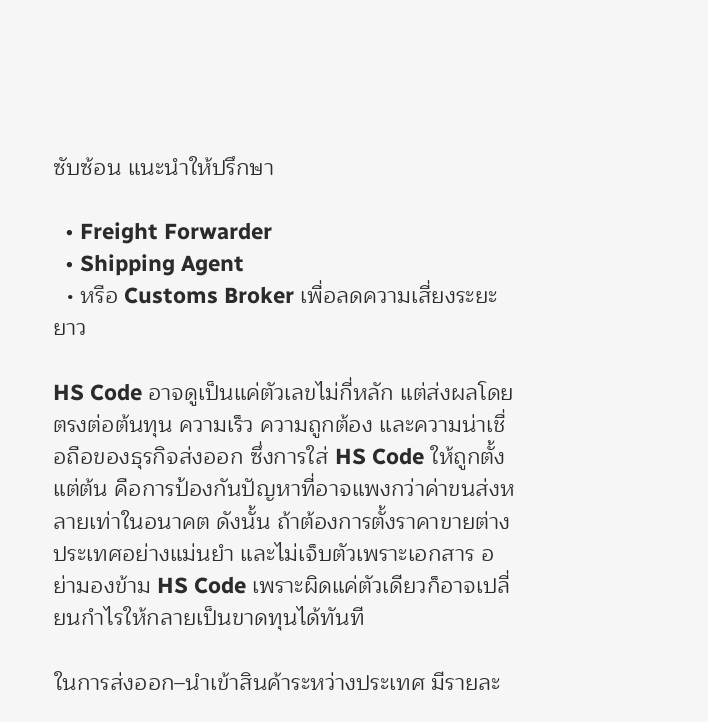ซับซ้อน แนะนำให้ปรึกษา

  • Freight Forwarder
  • Shipping Agent
  • หรือ Customs Broker เพื่อลดความเสี่ยงระยะยาว

HS Code อาจดูเป็นแค่ตัวเลขไม่กี่หลัก แต่ส่งผลโดยตรงต่อต้นทุน ความเร็ว ความถูกต้อง และความน่าเชื่อถือของธุรกิจส่งออก ซึ่งการใส่ HS Code ให้ถูกตั้งแต่ต้น คือการป้องกันปัญหาที่อาจแพงกว่าค่าขนส่งหลายเท่าในอนาคต ดังนั้น ถ้าต้องการตั้งราคาขายต่างประเทศอย่างแม่นยำ และไม่เจ็บตัวเพราะเอกสาร อย่ามองข้าม HS Code เพราะผิดแค่ตัวเดียวก็อาจเปลี่ยนกำไรให้กลายเป็นขาดทุนได้ทันที

ในการส่งออก–นำเข้าสินค้าระหว่างประเทศ มีรายละ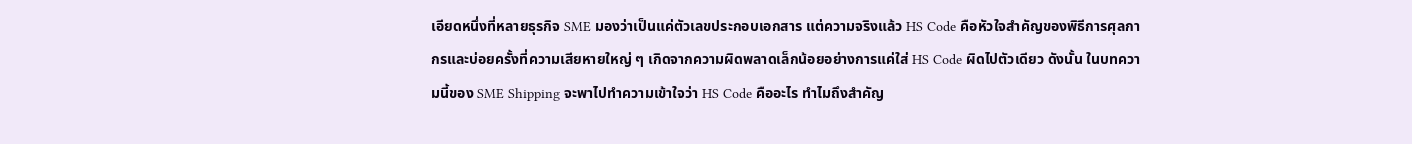เอียดหนึ่งที่หลายธุรกิจ SME มองว่าเป็นแค่ตัวเลขประกอบเอกสาร แต่ความจริงแล้ว HS Code คือหัวใจสำคัญของพิธีการศุลกากรและบ่อยครั้งที่ความเสียหายใหญ่ ๆ เกิดจากความผิดพลาดเล็กน้อยอย่างการแค่ใส่ HS Code ผิดไปตัวเดียว ดังนั้น ในบทความนี้ของ SME Shipping จะพาไปทำความเข้าใจว่า HS Code คืออะไร ทำไมถึงสำคัญ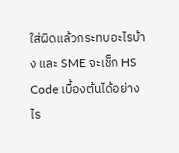ใส่ผิดแล้วกระทบอะไรบ้าง และ SME จะเช็ก HS Code เบื้องต้นได้อย่างไร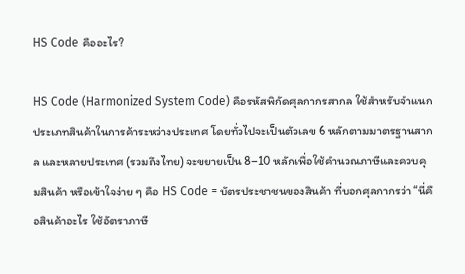HS Code คืออะไร?

HS Code (Harmonized System Code) คือรหัสพิกัดศุลกากรสากล ใช้สำหรับจำแนกประเภทสินค้าในการค้าระหว่างประเทศ โดยทั่วไปจะเป็นตัวเลข 6 หลักตามมาตรฐานสากล และหลายประเทศ (รวมถึงไทย) จะขยายเป็น 8–10 หลักเพื่อใช้คำนวณภาษีและควบคุมสินค้า หรือเข้าใจง่าย ๆ คือ HS Code = บัตรประชาชนของสินค้า ที่บอกศุลกากรว่า “นี่คือสินค้าอะไร ใช้อัตราภาษี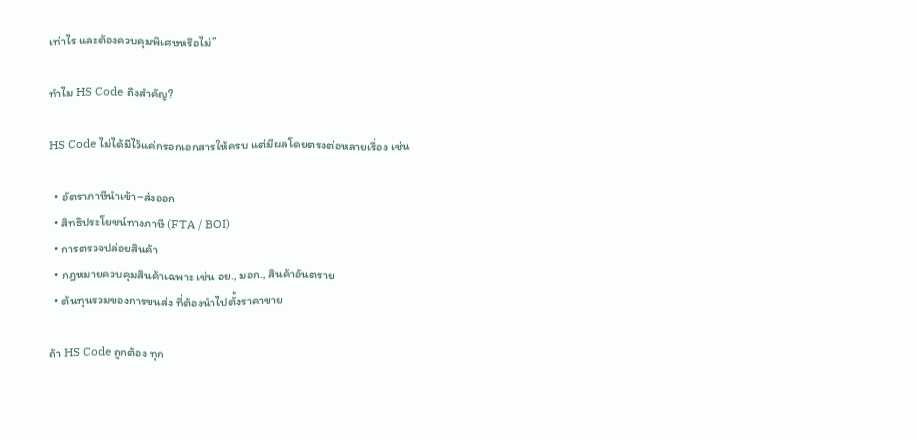เท่าไร และต้องควบคุมพิเศษหรือไม่”

ทำไม HS Code ถึงสำคัญ?

HS Code ไม่ได้มีไว้แค่กรอกเอกสารให้ครบ แต่มีผลโดยตรงต่อหลายเรื่อง เช่น

  • อัตราภาษีนำเข้า–ส่งออก
  • สิทธิประโยชน์ทางภาษี (FTA / BOI)
  • การตรวจปล่อยสินค้า
  • กฎหมายควบคุมสินค้าเฉพาะ เช่น อย., มอก., สินค้าอันตราย
  • ต้นทุนรวมของการขนส่ง ที่ต้องนำไปตั้งราคาขาย

ถ้า HS Code ถูกต้อง ทุก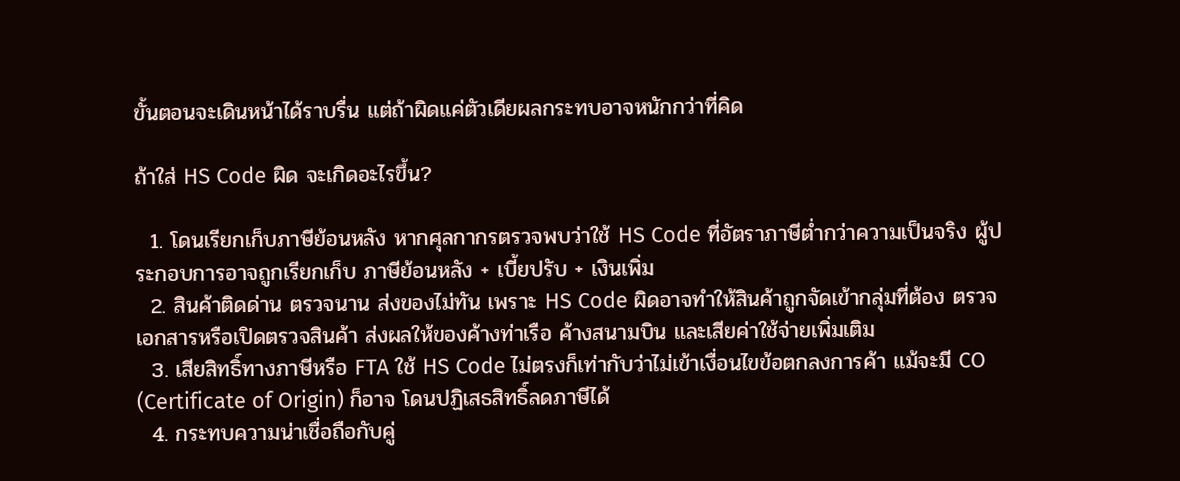ขั้นตอนจะเดินหน้าได้ราบรื่น แต่ถ้าผิดแค่ตัวเดียผลกระทบอาจหนักกว่าที่คิด

ถ้าใส่ HS Code ผิด จะเกิดอะไรขึ้น?

  1. โดนเรียกเก็บภาษีย้อนหลัง หากศุลกากรตรวจพบว่าใช้ HS Code ที่อัตราภาษีต่ำกว่าความเป็นจริง ผู้ประกอบการอาจถูกเรียกเก็บ ภาษีย้อนหลัง + เบี้ยปรับ + เงินเพิ่ม
  2. สินค้าติดด่าน ตรวจนาน ส่งของไม่ทัน เพราะ HS Code ผิดอาจทำให้สินค้าถูกจัดเข้ากลุ่มที่ต้อง ตรวจเอกสารหรือเปิดตรวจสินค้า ส่งผลให้ของค้างท่าเรือ ค้างสนามบิน และเสียค่าใช้จ่ายเพิ่มเติม
  3. เสียสิทธิ์ทางภาษีหรือ FTA ใช้ HS Code ไม่ตรงก็เท่ากับว่าไม่เข้าเงื่อนไขข้อตกลงการค้า แม้จะมี CO (Certificate of Origin) ก็อาจ โดนปฏิเสธสิทธิ์ลดภาษีได้
  4. กระทบความน่าเชื่อถือกับคู่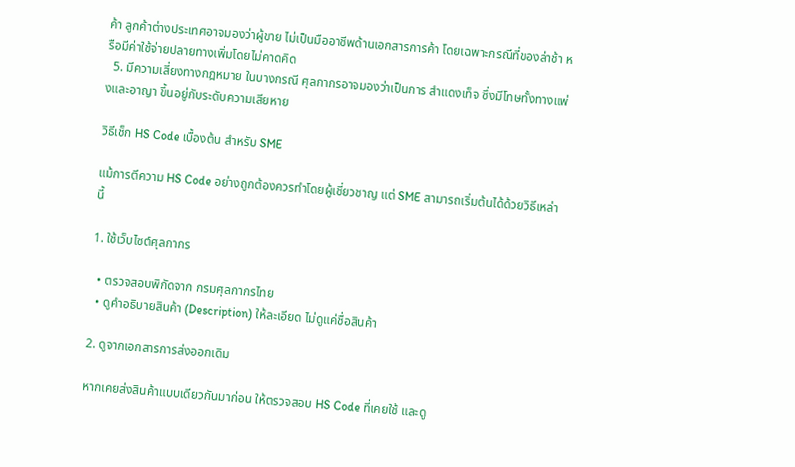ค้า ลูกค้าต่างประเทศอาจมองว่าผู้ขาย ไม่เป็นมืออาชีพด้านเอกสารการค้า โดยเฉพาะกรณีที่ของล่าช้า หรือมีค่าใช้จ่ายปลายทางเพิ่มโดยไม่คาดคิด
  5. มีความเสี่ยงทางกฎหมาย ในบางกรณี ศุลกากรอาจมองว่าเป็นการ สำแดงเท็จ ซึ่งมีโทษทั้งทางแพ่งและอาญา ขึ้นอยู่กับระดับความเสียหาย

วิธีเช็ก HS Code เบื้องต้น สำหรับ SME

แม้การตีความ HS Code อย่างถูกต้องควรทำโดยผู้เชี่ยวชาญ แต่ SME สามารถเริ่มต้นได้ด้วยวิธีเหล่านี้

1. ใช้เว็บไซต์ศุลกากร

  • ตรวจสอบพิกัดจาก กรมศุลกากรไทย
  • ดูคำอธิบายสินค้า (Description) ให้ละเอียด ไม่ดูแค่ชื่อสินค้า

2. ดูจากเอกสารการส่งออกเดิม

หากเคยส่งสินค้าแบบเดียวกันมาก่อน ให้ตรวจสอบ HS Code ที่เคยใช้ และดู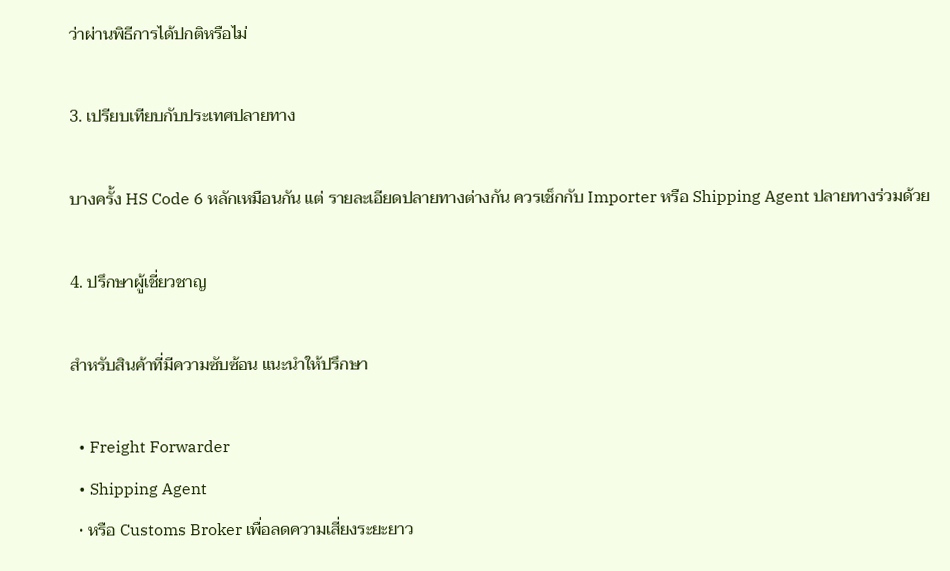ว่าผ่านพิธีการได้ปกติหรือไม่

3. เปรียบเทียบกับประเทศปลายทาง

บางครั้ง HS Code 6 หลักเหมือนกัน แต่ รายละเอียดปลายทางต่างกัน ควรเช็กกับ Importer หรือ Shipping Agent ปลายทางร่วมด้วย

4. ปรึกษาผู้เชี่ยวชาญ

สำหรับสินค้าที่มีความซับซ้อน แนะนำให้ปรึกษา

  • Freight Forwarder
  • Shipping Agent
  • หรือ Customs Broker เพื่อลดความเสี่ยงระยะยาว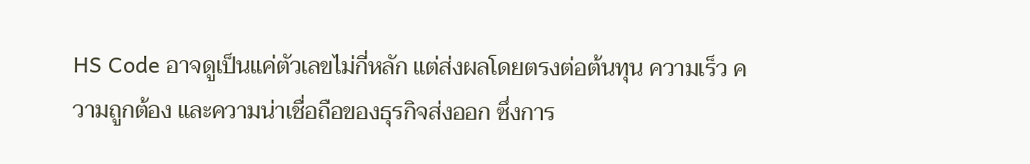HS Code อาจดูเป็นแค่ตัวเลขไม่กี่หลัก แต่ส่งผลโดยตรงต่อต้นทุน ความเร็ว ความถูกต้อง และความน่าเชื่อถือของธุรกิจส่งออก ซึ่งการ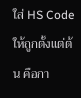ใส่ HS Code ให้ถูกตั้งแต่ต้น คือกา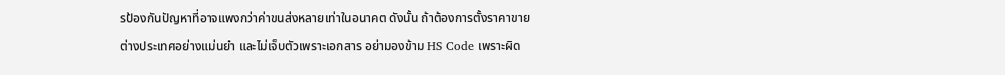รป้องกันปัญหาที่อาจแพงกว่าค่าขนส่งหลายเท่าในอนาคต ดังนั้น ถ้าต้องการตั้งราคาขายต่างประเทศอย่างแม่นยำ และไม่เจ็บตัวเพราะเอกสาร อย่ามองข้าม HS Code เพราะผิด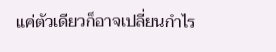แค่ตัวเดียวก็อาจเปลี่ยนกำไร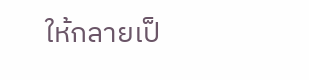ให้กลายเป็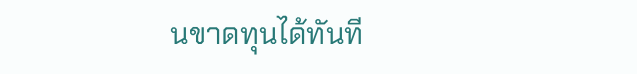นขาดทุนได้ทันที